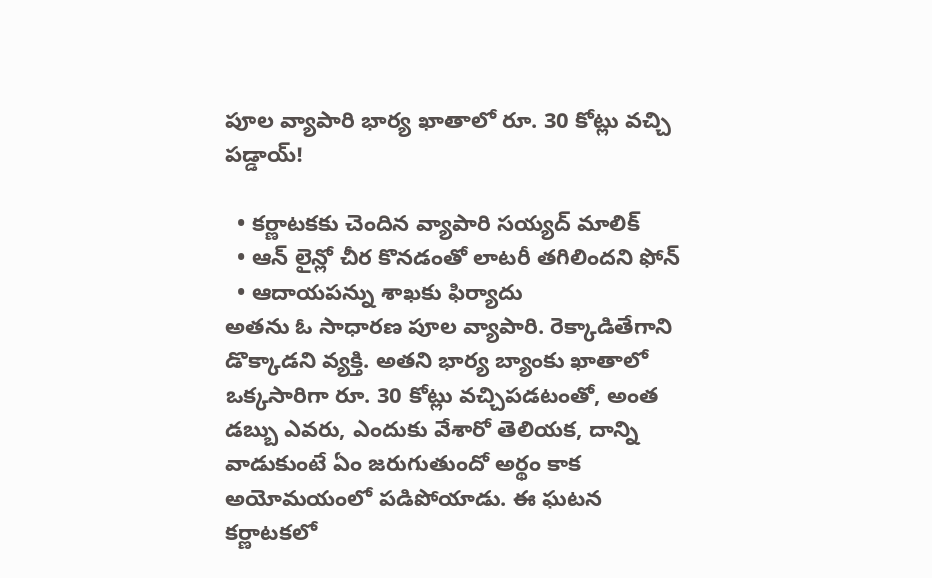పూల వ్యాపారి భార్య ఖాతాలో రూ. 30 కోట్లు వచ్చి పడ్డాయ్!

  • కర్ణాటకకు చెందిన వ్యాపారి సయ్యద్ మాలిక్
  • ఆన్ లైన్లో చీర కొనడంతో లాటరీ తగిలిందని ఫోన్
  • ఆదాయపన్ను శాఖకు ఫిర్యాదు
అతను ఓ సాధారణ పూల వ్యాపారి. రెక్కాడితేగాని డొక్కాడని వ్యక్తి. అతని భార్య బ్యాంకు ఖాతాలో ఒక్కసారిగా రూ. 30 కోట్లు వచ్చిపడటంతో, అంత డబ్బు ఎవరు, ఎందుకు వేశారో తెలియక, దాన్ని వాడుకుంటే ఏం జరుగుతుందో అర్థం కాక అయోమయంలో పడిపోయాడు. ఈ ఘటన కర్ణాటకలో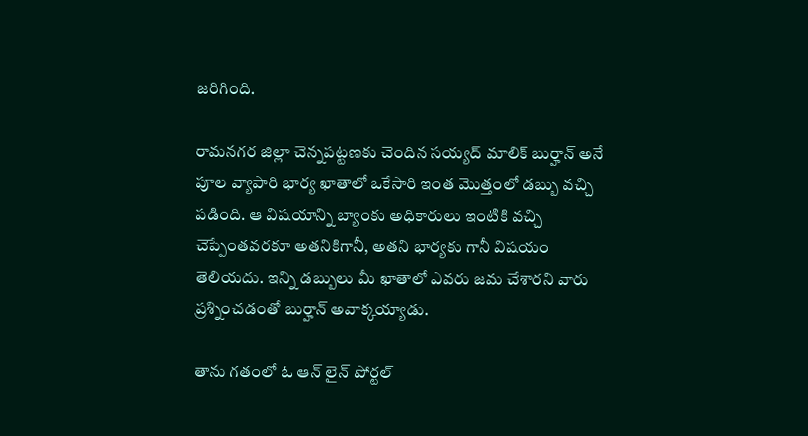జరిగింది.

రామనగర జిల్లా చెన్నపట్టణకు చెందిన సయ్యద్ మాలిక్ బుర్హాన్ అనే పూల వ్యాపారి భార్య ఖాతాలో ఒకేసారి ఇంత మొత్తంలో డబ్బు వచ్చి పడింది. ఆ విషయాన్ని బ్యాంకు అధికారులు ఇంటికి వచ్చి చెప్పేంతవరకూ అతనికిగానీ, అతని భార్యకు గానీ విషయం తెలియదు. ఇన్ని డబ్బులు మీ ఖాతాలో ఎవరు జమ చేశారని వారు ప్రశ్నించడంతో బుర్హాన్ అవాక్కయ్యాడు.

తాను గతంలో ఓ ఆన్ లైన్ పోర్టల్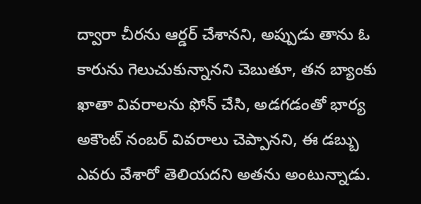ద్వారా చీరను ఆర్డర్ చేశానని, అప్పుడు తాను ఓ కారును గెలుచుకున్నానని చెబుతూ, తన బ్యాంకు ఖాతా వివరాలను ఫోన్ చేసి, అడగడంతో భార్య అకౌంట్ నంబర్ వివరాలు చెప్పానని, ఈ డబ్బు ఎవరు వేశారో తెలియదని అతను అంటున్నాడు.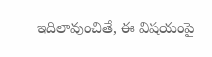ఇదిలావుంచితే, ఈ విషయంపై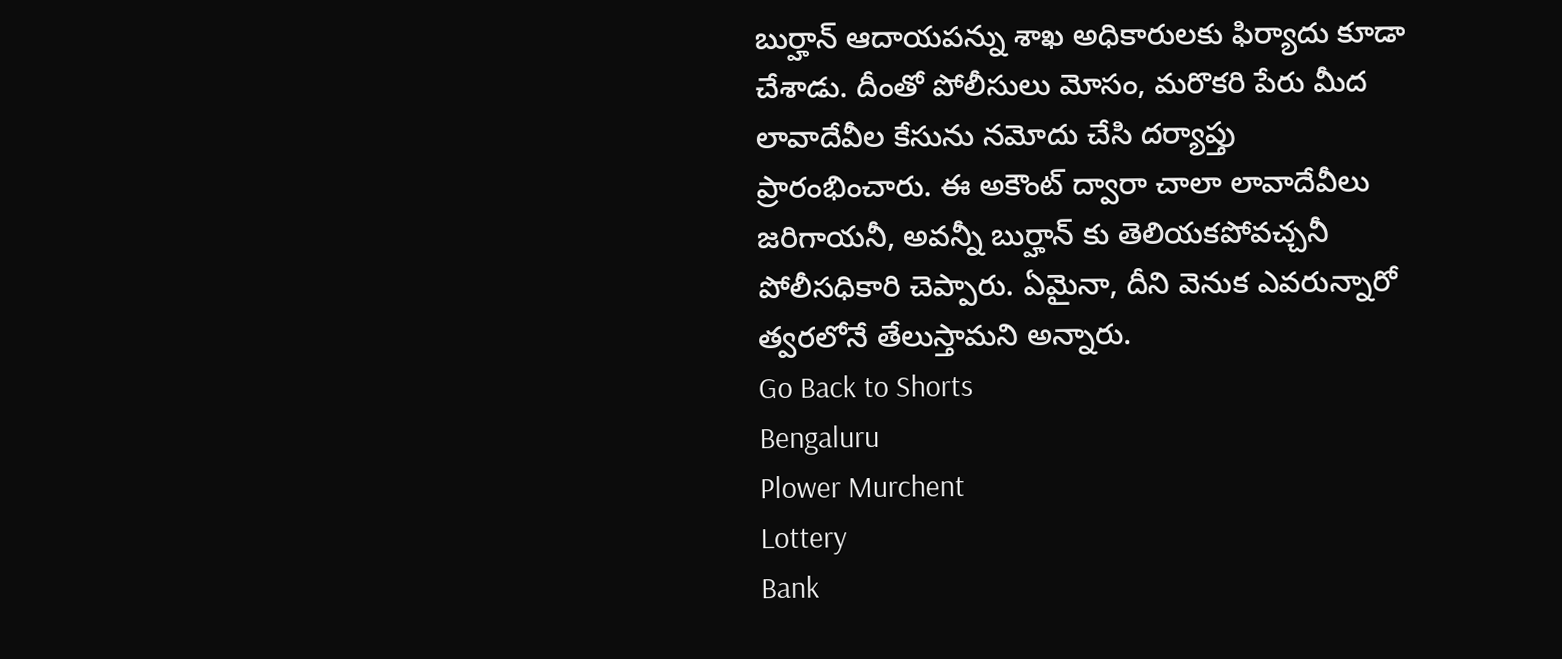బుర్హాన్ ఆదాయపన్ను శాఖ అధికారులకు ఫిర్యాదు కూడా చేశాడు. దీంతో పోలీసులు మోసం, మరొకరి పేరు మీద లావాదేవీల కేసును నమోదు చేసి దర్యాప్తు ప్రారంభించారు. ఈ అకౌంట్ ద్వారా చాలా లావాదేవీలు జరిగాయనీ, అవన్నీ బుర్హాన్ కు తెలియకపోవచ్చనీ పోలీసధికారి చెప్పారు. ఏమైనా, దీని వెనుక ఎవరున్నారో త్వరలోనే తేలుస్తామని అన్నారు.
Go Back to Shorts
Bengaluru
Plower Murchent
Lottery
Bank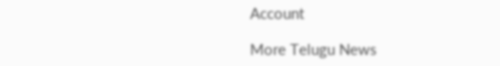Account

More Telugu News